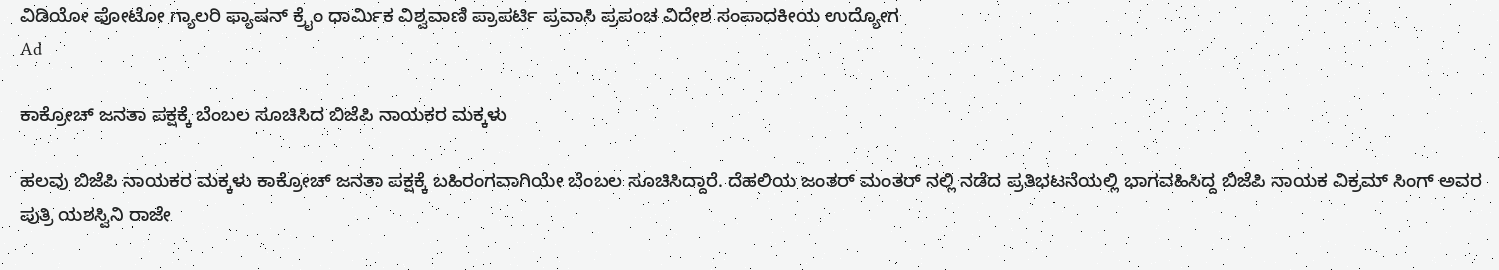ವಿಡಿಯೋ ಫೋಟೋ ಗ್ಯಾಲರಿ ಫ್ಯಾಷನ್ ಕ್ರೈಂ ಧಾರ್ಮಿಕ ವಿಶ್ವವಾಣಿ ಪ್ರಾಪರ್ಟಿ ಪ್ರವಾಸಿ ಪ್ರಪಂಚ ವಿದೇಶ ಸಂಪಾದಕೀಯ ಉದ್ಯೋಗ
Ad

ಕಾಕ್ರೋಚ್ ಜನತಾ ಪಕ್ಷಕ್ಕೆ ಬೆಂಬಲ ಸೂಚಿಸಿದ ಬಿಜೆಪಿ ನಾಯಕರ ಮಕ್ಕಳು

ಹಲವು ಬಿಜೆಪಿ ನಾಯಕರ ಮಕ್ಕಳು ಕಾಕ್ರೋಚ್ ಜನತಾ ಪಕ್ಷಕ್ಕೆ ಬಹಿರಂಗವಾಗಿಯೇ ಬೆಂಬಲ ಸೂಚಿಸಿದ್ದಾರೆ. ದೆಹಲಿಯ ಜಂತರ್ ಮಂತರ್ ನಲ್ಲಿ ನಡೆದ ಪ್ರತಿಭಟನೆಯಲ್ಲಿ ಭಾಗವಹಿಸಿದ್ದ ಬಿಜೆಪಿ ನಾಯಕ ವಿಕ್ರಮ್ ಸಿಂಗ್ ಅವರ ಪುತ್ರಿ ಯಶಸ್ವಿನಿ ರಾಜೇ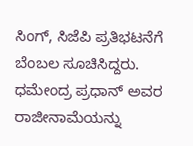ಸಿಂಗ್, ಸಿಜೆಪಿ ಪ್ರತಿಭಟನೆಗೆ ಬೆಂಬಲ ಸೂಚಿಸಿದ್ದರು. ಧಮೇಂದ್ರ ಪ್ರಧಾನ್ ಅವರ ರಾಜೀನಾಮೆಯನ್ನು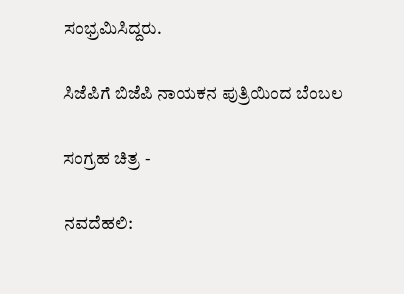ಸಂಭ್ರಮಿಸಿದ್ದರು.

ಸಿಜೆಪಿಗೆ ಬಿಜೆಪಿ ನಾಯಕನ ಪುತ್ರಿಯಿಂದ ಬೆಂಬಲ

ಸಂಗ್ರಹ ಚಿತ್ರ -

ನವದೆಹಲಿ: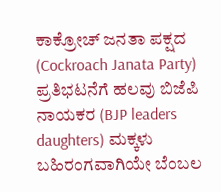ಕಾಕ್ರೋಚ್ ಜನತಾ ಪಕ್ಷದ (Cockroach Janata Party) ಪ್ರತಿಭಟನೆಗೆ ಹಲವು ಬಿಜೆಪಿ ನಾಯಕರ (BJP leaders daughters) ಮಕ್ಕಳು ಬಹಿರಂಗವಾಗಿಯೇ ಬೆಂಬಲ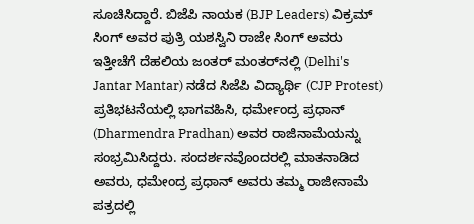ಸೂಚಿಸಿದ್ದಾರೆ. ಬಿಜೆಪಿ ನಾಯಕ (BJP Leaders) ವಿಕ್ರಮ್ ಸಿಂಗ್ ಅವರ ಪುತ್ರಿ ಯಶಸ್ವಿನಿ ರಾಜೇ ಸಿಂಗ್ ಅವರು ಇತ್ತೀಚೆಗೆ ದೆಹಲಿಯ ಜಂತರ್ ಮಂತರ್‌ನಲ್ಲಿ (Delhi's Jantar Mantar) ನಡೆದ ಸಿಜೆಪಿ ವಿದ್ಯಾರ್ಥಿ (CJP Protest) ಪ್ರತಿಭಟನೆಯಲ್ಲಿ ಭಾಗವಹಿಸಿ, ಧರ್ಮೇಂದ್ರ ಪ್ರಧಾನ್ (Dharmendra Pradhan) ಅವರ ರಾಜಿನಾಮೆಯನ್ನು ಸಂಭ್ರಮಿಸಿದ್ದರು. ಸಂದರ್ಶನವೊಂದರಲ್ಲಿ ಮಾತನಾಡಿದ ಅವರು, ಧಮೇಂದ್ರ ಪ್ರಧಾನ್ ಅವರು ತಮ್ಮ ರಾಜೀನಾಮೆ ಪತ್ರದಲ್ಲಿ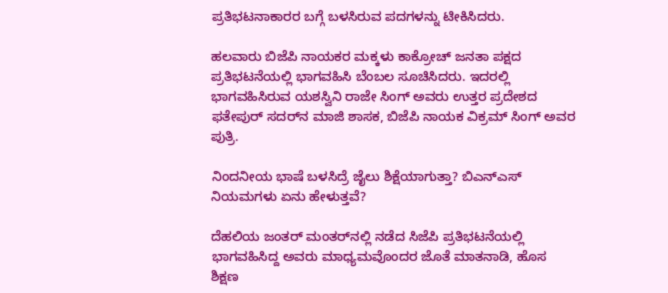ಪ್ರತಿಭಟನಾಕಾರರ ಬಗ್ಗೆ ಬಳಸಿರುವ ಪದಗಳನ್ನು ಟೀಕಿಸಿದರು.

ಹಲವಾರು ಬಿಜೆಪಿ ನಾಯಕರ ಮಕ್ಕಳು ಕಾಕ್ರೋಚ್ ಜನತಾ ಪಕ್ಷದ ಪ್ರತಿಭಟನೆಯಲ್ಲಿ ಭಾಗವಹಿಸಿ ಬೆಂಬಲ ಸೂಚಿಸಿದರು. ಇದರಲ್ಲಿ ಭಾಗವಹಿಸಿರುವ ಯಶಸ್ವಿನಿ ರಾಜೇ ಸಿಂಗ್ ಅವರು ಉತ್ತರ ಪ್ರದೇಶದ ಫತೇಪುರ್ ಸದರ್‌ನ ಮಾಜಿ ಶಾಸಕ, ಬಿಜೆಪಿ ನಾಯಕ ವಿಕ್ರಮ್ ಸಿಂಗ್ ಅವರ ಪುತ್ರಿ.

ನಿಂದನೀಯ ಭಾಷೆ ಬಳಸಿದ್ರೆ ಜೈಲು ಶಿಕ್ಷೆಯಾಗುತ್ತಾ? ಬಿಎನ್ಎಸ್ ನಿಯಮಗಳು ಏನು ಹೇಳುತ್ತವೆ?

ದೆಹಲಿಯ ಜಂತರ್ ಮಂತರ್‌ನಲ್ಲಿ ನಡೆದ ಸಿಜೆಪಿ ಪ್ರತಿಭಟನೆಯಲ್ಲಿ ಭಾಗವಹಿಸಿದ್ದ ಅವರು ಮಾಧ್ಯಮವೊಂದರ ಜೊತೆ ಮಾತನಾಡಿ, ಹೊಸ ಶಿಕ್ಷಣ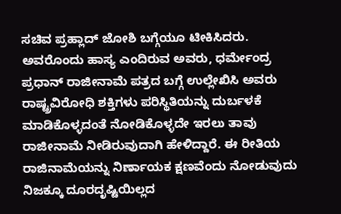ಸಚಿವ ಪ್ರಹ್ಲಾದ್ ಜೋಶಿ ಬಗ್ಗೆಯೂ ಟೀಕಿಸಿದರು. ಅವರೊಂದು ಹಾಸ್ಯ ಎಂದಿರುವ ಅವರು, ಧರ್ಮೇಂದ್ರ ಪ್ರಧಾನ್ ರಾಜೀನಾಮೆ ಪತ್ರದ ಬಗ್ಗೆ ಉಲ್ಲೇಖಿಸಿ ಅವರು ರಾಷ್ಟ್ರವಿರೋಧಿ ಶಕ್ತಿಗಳು ಪರಿಸ್ಥಿತಿಯನ್ನು ದುರ್ಬಳಕೆ ಮಾಡಿಕೊಳ್ಳದಂತೆ ನೋಡಿಕೊಳ್ಳದೇ ಇರಲು ತಾವು ರಾಜೀನಾಮೆ ನೀಡಿರುವುದಾಗಿ ಹೇಳಿದ್ದಾರೆ. ಈ ರೀತಿಯ ರಾಜಿನಾಮೆಯನ್ನು ನಿರ್ಣಾಯಕ ಕ್ಷಣವೆಂದು ನೋಡುವುದು ನಿಜಕ್ಕೂ ದೂರದೃಷ್ಟಿಯಿಲ್ಲದ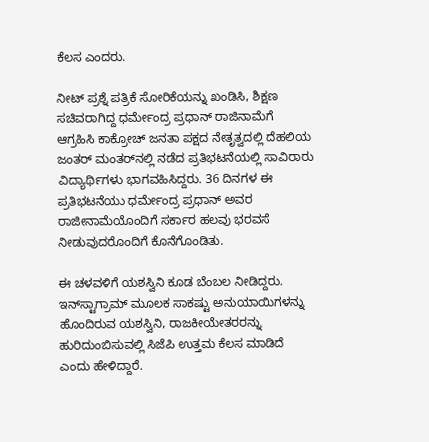ಕೆಲಸ ಎಂದರು.

ನೀಟ್ ಪ್ರಶ್ನೆ ಪತ್ರಿಕೆ ಸೋರಿಕೆಯನ್ನು ಖಂಡಿಸಿ, ಶಿಕ್ಷಣ ಸಚಿವರಾಗಿದ್ದ ಧರ್ಮೇಂದ್ರ ಪ್ರಧಾನ್ ರಾಜಿನಾಮೆಗೆ ಆಗ್ರಹಿಸಿ ಕಾಕ್ರೋಚ್ ಜನತಾ ಪಕ್ಷದ ನೇತೃತ್ವದಲ್ಲಿ ದೆಹಲಿಯ ಜಂತರ್ ಮಂತರ್‌ನಲ್ಲಿ ನಡೆದ ಪ್ರತಿಭಟನೆಯಲ್ಲಿ ಸಾವಿರಾರು ವಿದ್ಯಾರ್ಥಿಗಳು ಭಾಗವಹಿಸಿದ್ದರು. 36 ದಿನಗಳ ಈ ಪ್ರತಿಭಟನೆಯು ಧರ್ಮೇಂದ್ರ ಪ್ರಧಾನ್ ಅವರ ರಾಜೀನಾಮೆಯೊಂದಿಗೆ ಸರ್ಕಾರ ಹಲವು ಭರವಸೆ ನೀಡುವುದರೊಂದಿಗೆ ಕೊನೆಗೊಂಡಿತು.

ಈ ಚಳವಳಿಗೆ ಯಶಸ್ವಿನಿ ಕೂಡ ಬೆಂಬಲ ನೀಡಿದ್ದರು. ಇನ್‌ಸ್ಟಾಗ್ರಾಮ್ ಮೂಲಕ ಸಾಕಷ್ಟು ಅನುಯಾಯಿಗಳನ್ನು ಹೊಂದಿರುವ ಯಶಸ್ವಿನಿ, ರಾಜಕೀಯೇತರರನ್ನು ಹುರಿದುಂಬಿಸುವಲ್ಲಿ ಸಿಜೆಪಿ ಉತ್ತಮ ಕೆಲಸ ಮಾಡಿದೆ ಎಂದು ಹೇಳಿದ್ದಾರೆ.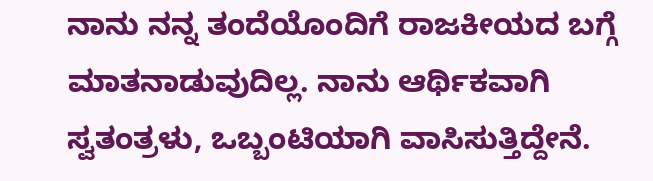ನಾನು ನನ್ನ ತಂದೆಯೊಂದಿಗೆ ರಾಜಕೀಯದ ಬಗ್ಗೆ ಮಾತನಾಡುವುದಿಲ್ಲ. ನಾನು ಆರ್ಥಿಕವಾಗಿ ಸ್ವತಂತ್ರಳು, ಒಬ್ಬಂಟಿಯಾಗಿ ವಾಸಿಸುತ್ತಿದ್ದೇನೆ.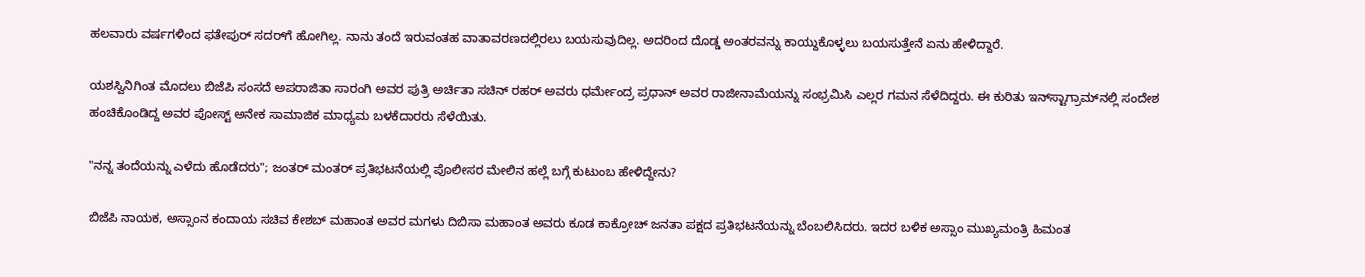ಹಲವಾರು ವರ್ಷಗಳಿಂದ ಫತೇಪುರ್ ಸದರ್‌ಗೆ ಹೋಗಿಲ್ಲ. ನಾನು ತಂದೆ ಇರುವಂತಹ ವಾತಾವರಣದಲ್ಲಿರಲು ಬಯಸುವುದಿಲ್ಲ. ಅದರಿಂದ ದೊಡ್ಡ ಅಂತರವನ್ನು ಕಾಯ್ದುಕೊಳ್ಳಲು ಬಯಸುತ್ತೇನೆ ಏನು ಹೇಳಿದ್ದಾರೆ.

ಯಶಸ್ವಿನಿಗಿಂತ ಮೊದಲು ಬಿಜೆಪಿ ಸಂಸದೆ ಅಪರಾಜಿತಾ ಸಾರಂಗಿ ಅವರ ಪುತ್ರಿ ಅರ್ಚಿತಾ ಸಚಿನ್ ರಹರ್ ಅವರು ಧರ್ಮೇಂದ್ರ ಪ್ರಧಾನ್ ಅವರ ರಾಜೀನಾಮೆಯನ್ನು ಸಂಭ್ರಮಿಸಿ ಎಲ್ಲರ ಗಮನ ಸೆಳೆದಿದ್ದರು. ಈ ಕುರಿತು ಇನ್‌ಸ್ಟಾಗ್ರಾಮ್‌ನಲ್ಲಿ ಸಂದೇಶ ಹಂಚಿಕೊಂಡಿದ್ದ ಅವರ ಪೋಸ್ಟ್ ಅನೇಕ ಸಾಮಾಜಿಕ ಮಾಧ್ಯಮ ಬಳಕೆದಾರರು ಸೆಳೆಯಿತು.

"ನನ್ನ ತಂದೆಯನ್ನು ಎಳೆದು ಹೊಡೆದರು"; ಜಂತರ್ ಮಂತರ್ ಪ್ರತಿಭಟನೆಯಲ್ಲಿ ಪೊಲೀಸರ ಮೇಲಿನ ಹಲ್ಲೆ ಬಗ್ಗೆ ಕುಟುಂಬ ಹೇಳಿದ್ದೇನು?

ಬಿಜೆಪಿ ನಾಯಕ, ಅಸ್ಸಾಂನ ಕಂದಾಯ ಸಚಿವ ಕೇಶಬ್ ಮಹಾಂತ ಅವರ ಮಗಳು ದಿಬಿಸಾ ಮಹಾಂತ ಅವರು ಕೂಡ ಕಾಕ್ರೋಚ್ ಜನತಾ ಪಕ್ಷದ ಪ್ರತಿಭಟನೆಯನ್ನು ಬೆಂಬಲಿಸಿದರು. ಇದರ ಬಳಿಕ ಅಸ್ಸಾಂ ಮುಖ್ಯಮಂತ್ರಿ ಹಿಮಂತ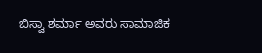ಬಿಸ್ವಾ ಶರ್ಮಾ ಅವರು ಸಾಮಾಜಿಕ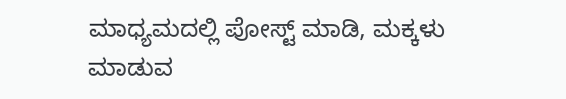ಮಾಧ್ಯಮದಲ್ಲಿ ಪೋಸ್ಟ್ ಮಾಡಿ, ಮಕ್ಕಳು ಮಾಡುವ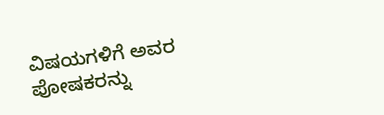ವಿಷಯಗಳಿಗೆ ಅವರ ಪೋಷಕರನ್ನು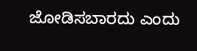ಜೋಡಿಸಬಾರದು ಎಂದು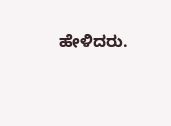ಹೇಳಿದರು.